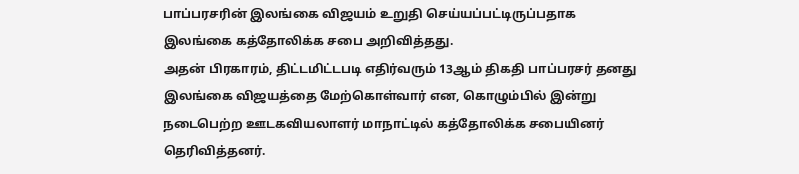பாப்பரசரின் இலங்கை விஜயம் உறுதி செய்யப்பட்டிருப்பதாக இலங்கை கத்தோலிக்க சபை அறிவித்தது.
அதன் பிரகாரம், திட்டமிட்டபடி எதிர்வரும் 13ஆம் திகதி பாப்பரசர் தனது இலங்கை விஜயத்தை மேற்கொள்வார் என, கொழும்பில் இன்று நடைபெற்ற ஊடகவியலாளர் மாநாட்டில் கத்தோலிக்க சபையினர் தெரிவித்தனர்.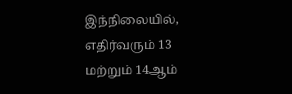இந்நிலையில், எதிர்வரும் 13 மற்றும் 14ஆம்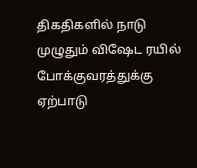திகதிகளில் நாடு முழுதும் விஷேட ரயில் போக்குவரத்துக்கு ஏற்பாடு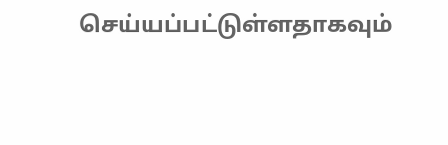செய்யப்பட்டுள்ளதாகவும்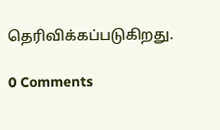தெரிவிக்கப்படுகிறது.

0 Comments